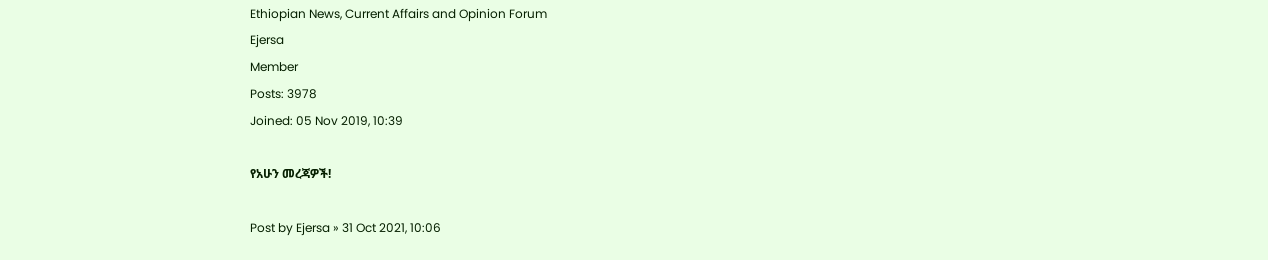Ethiopian News, Current Affairs and Opinion Forum
Ejersa
Member
Posts: 3978
Joined: 05 Nov 2019, 10:39

የአሁን መረጃዎች!

Post by Ejersa » 31 Oct 2021, 10:06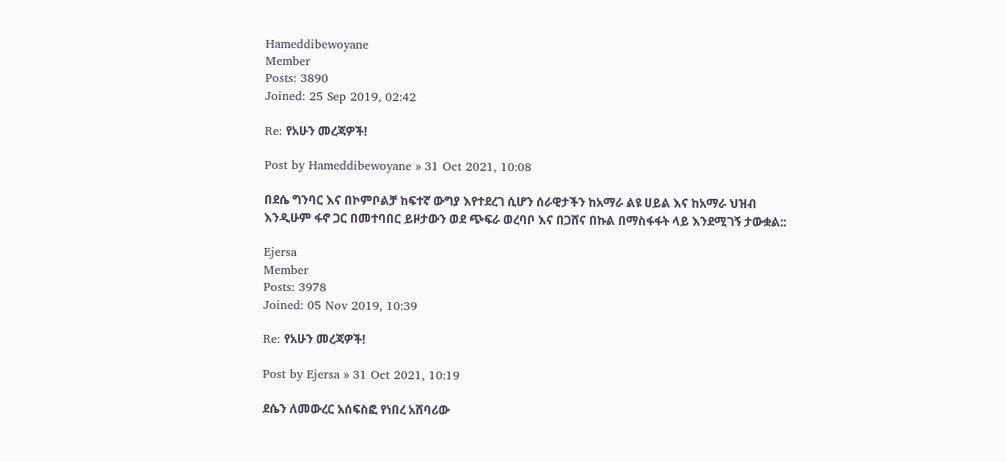Hameddibewoyane
Member
Posts: 3890
Joined: 25 Sep 2019, 02:42

Re: የአሁን መረጃዎች!

Post by Hameddibewoyane » 31 Oct 2021, 10:08

በደሴ ግንባር እና በኮምቦልቻ ከፍተኛ ውግያ እየተደረገ ሲሆን ሰራዊታችን ከአማራ ልዩ ሀይል እና ከአማራ ህዝብ እንዲሁም ፋኖ ጋር በመተባበር ይዞታውን ወደ ጭፍራ ወረባቦ እና በጋሸና በኩል በማስፋፋት ላይ እንደሚገኝ ታውቋል::

Ejersa
Member
Posts: 3978
Joined: 05 Nov 2019, 10:39

Re: የአሁን መረጃዎች!

Post by Ejersa » 31 Oct 2021, 10:19

ደሴን ለመውረር አሰፍስፎ የነበረ አሸባሪው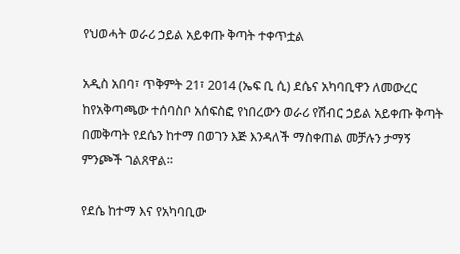የህወሓት ወራሪ ኃይል አይቀጡ ቅጣት ተቀጥቷል

አዲስ አበባ፣ ጥቅምት 21፣ 2014 (ኤፍ ቢ ሲ) ደሴና አካባቢዋን ለመውረር ከየአቅጣጫው ተሰባስቦ አሰፍስፎ የነበረውን ወራሪ የሽብር ኃይል አይቀጡ ቅጣት በመቅጣት የደሴን ከተማ በወገን እጅ እንዳለች ማስቀጠል መቻሉን ታማኝ ምንጮች ገልጸዋል።

የደሴ ከተማ እና የአካባቢው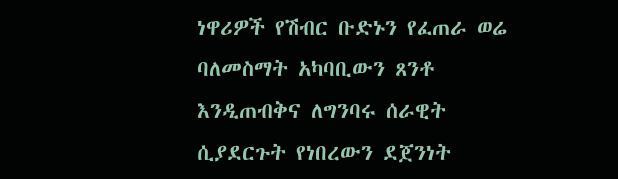ነዋሪዎች የሽብር ቡድኑን የፈጠራ ወሬ ባለመስማት አካባቢውን ጸንቶ እንዲጠብቅና ለግንባሩ ሰራዊት ሲያደርጉት የነበረውን ደጀንነት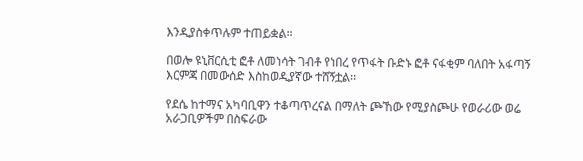እንዲያስቀጥሉም ተጠይቋል።

በወሎ ዩኒቨርሲቲ ፎቶ ለመነሳት ገብቶ የነበረ የጥፋት ቡድኑ ፎቶ ናፋቂም ባለበት አፋጣኝ እርምጃ በመውሰድ እስከወዲያኛው ተሸኝቷል፡፡

የደሴ ከተማና አካባቢዋን ተቆጣጥረናል በማለት ጮኸው የሚያስጮሁ የወራሪው ወሬ አራጋቢዎችም በስፍራው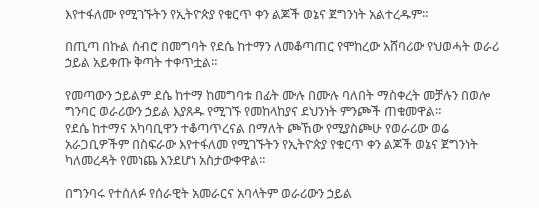እየተፋለሙ የሚገኙትን የኢትዮጵያ የቁርጥ ቀን ልጆች ወኔና ጀግንነት አልተረዱም።

በጢጣ በኩል ሰብሮ በመግባት የደሴ ከተማን ለመቆጣጠር የሞከረው አሸባሪው የህወሓት ወራሪ ኃይል አይቀጡ ቅጣት ተቀጥቷል።

የመጣውን ኃይልም ደሴ ከተማ ከመግባቱ በፊት ሙሉ በሙሉ ባለበት ማስቀረት መቻሉን በወሎ ግንባር ወራሪውን ኃይል እያጸዱ የሚገኙ የመከላከያና ደህንነት ምንጮች ጠቁመዋል።
የደሴ ከተማና አካባቢዋን ተቆጣጥረናል በማለት ጮኸው የሚያስጮሁ የወራሪው ወሬ አራጋቢዎችም በስፍራው እየተፋለመ የሚገኙትን የኢትዮጵያ የቁርጥ ቀን ልጆች ወኔና ጀግንነት ካለመረዳት የመነጨ እንደሆነ አስታውቀዋል።

በግንባሩ የተሰለፉ የሰራዊት አመራርና አባላትም ወራሪውን ኃይል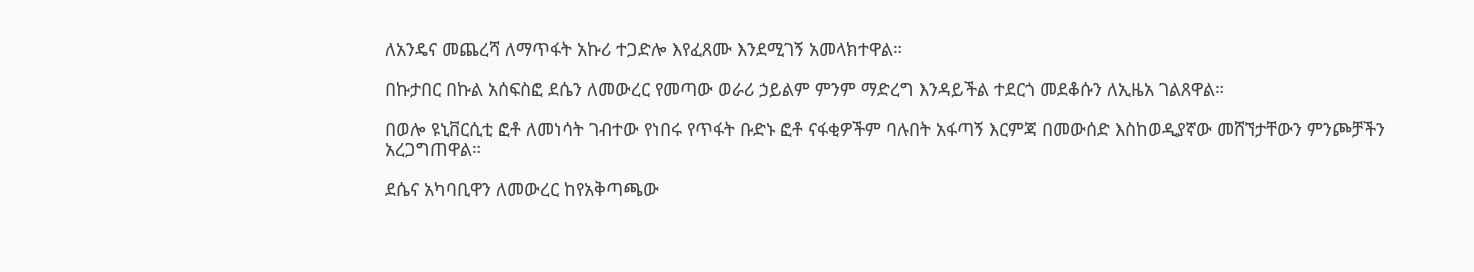ለአንዴና መጨረሻ ለማጥፋት አኩሪ ተጋድሎ እየፈጸሙ እንደሚገኝ አመላክተዋል።

በኩታበር በኩል አሰፍስፎ ደሴን ለመውረር የመጣው ወራሪ ኃይልም ምንም ማድረግ እንዳይችል ተደርጎ መደቆሱን ለኢዜአ ገልጸዋል።

በወሎ ዩኒቨርሲቲ ፎቶ ለመነሳት ገብተው የነበሩ የጥፋት ቡድኑ ፎቶ ናፋቂዎችም ባሉበት አፋጣኝ እርምጃ በመውሰድ እስከወዲያኛው መሸኘታቸውን ምንጮቻችን አረጋግጠዋል።

ደሴና አካባቢዋን ለመውረር ከየአቅጣጫው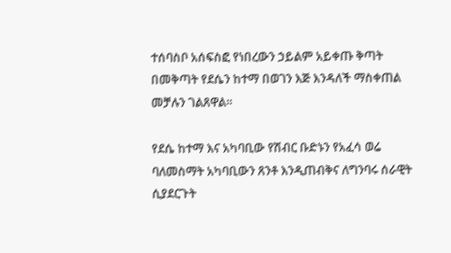ተሰባስቦ አሰፍስፎ የነበረውን ኃይልም አይቀጡ ቅጣት በመቅጣት የደሴን ከተማ በወገን እጅ እንዳለች ማስቀጠል መቻሉን ገልጸዋል።

የደሴ ከተማ እና አካባቢው የሽብር ቡድኑን የአፈሳ ወሬ ባለመስማት አካባቢውን ጸንቶ እንዲጠብቅና ለግንባሩ ሰራዊት ሲያደርጉት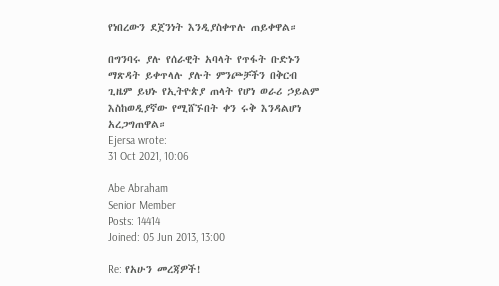የነበረውን ደጀንነት እንዲያስቀጥሉ ጠይቀዋል።

በግንባሩ ያሉ የሰራዊት አባላት የጥፋት ቡድኑን ማጽዳት ይቀጥላሉ ያሉት ምንጮቻችን በቅርብ ጊዜም ይህኑ የኢትዮጵያ ጠላት የሆነ ወራሪ ኃይልም እስከወዲያኛው የሚሸኙበት ቀን ሩቅ እንዳልሆነ አረጋግጠዋል።
Ejersa wrote:
31 Oct 2021, 10:06

Abe Abraham
Senior Member
Posts: 14414
Joined: 05 Jun 2013, 13:00

Re: የአሁን መረጃዎች!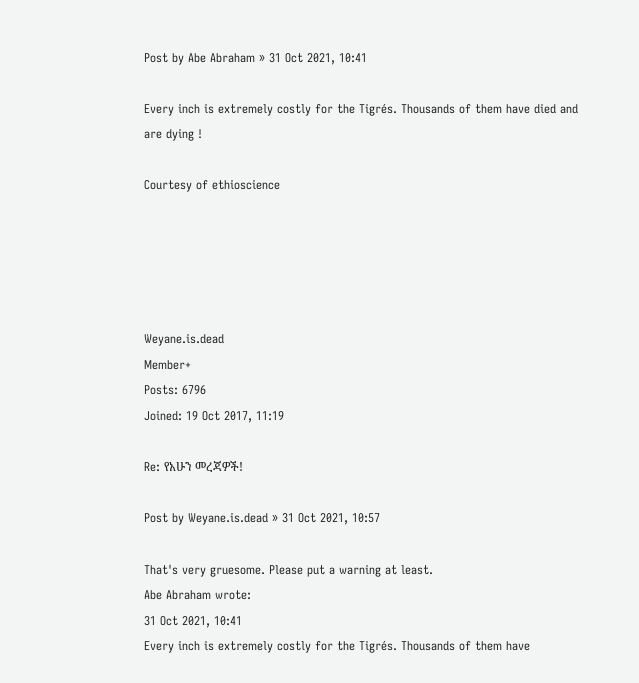Post by Abe Abraham » 31 Oct 2021, 10:41

Every inch is extremely costly for the Tigrés. Thousands of them have died and are dying !

Courtesy of ethioscience





Weyane.is.dead
Member+
Posts: 6796
Joined: 19 Oct 2017, 11:19

Re: የአሁን መረጃዎች!

Post by Weyane.is.dead » 31 Oct 2021, 10:57

That's very gruesome. Please put a warning at least.
Abe Abraham wrote:
31 Oct 2021, 10:41
Every inch is extremely costly for the Tigrés. Thousands of them have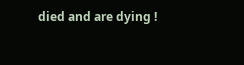died and are dying !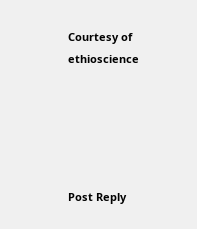Courtesy of ethioscience





Post Reply